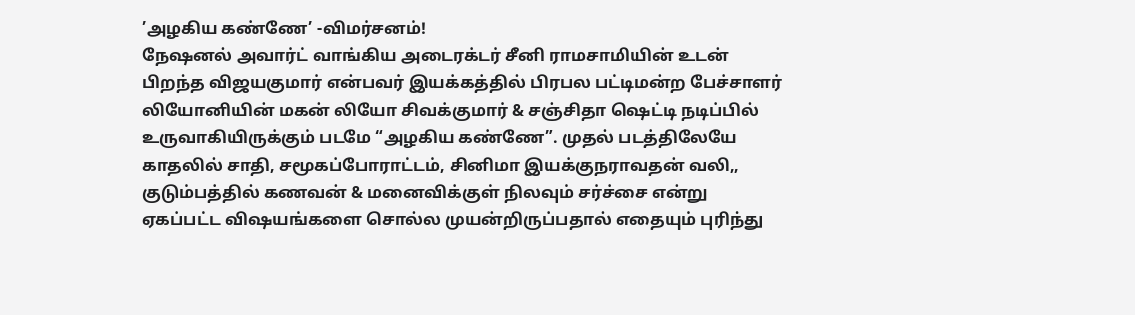’அழகிய கண்ணே’ -விமர்சனம்!
நேஷனல் அவார்ட் வாங்கிய அடைரக்டர் சீனி ராமசாமியின் உடன் பிறந்த விஜயகுமார் என்பவர் இயக்கத்தில் பிரபல பட்டிமன்ற பேச்சாளர் லியோனியின் மகன் லியோ சிவக்குமார் & சஞ்சிதா ஷெட்டி நடிப்பில் உருவாகியிருக்கும் படமே “அழகிய கண்ணே”. முதல் படத்திலேயே காதலில் சாதி, சமூகப்போராட்டம், சினிமா இயக்குநராவதன் வலி,, குடும்பத்தில் கணவன் & மனைவிக்குள் நிலவும் சர்ச்சை என்று ஏகப்பட்ட விஷயங்களை சொல்ல முயன்றிருப்பதால் எதையும் புரிந்து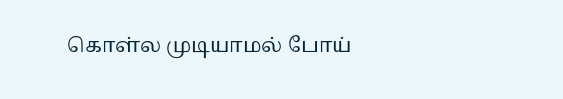கொள்ல முடியாமல் போய்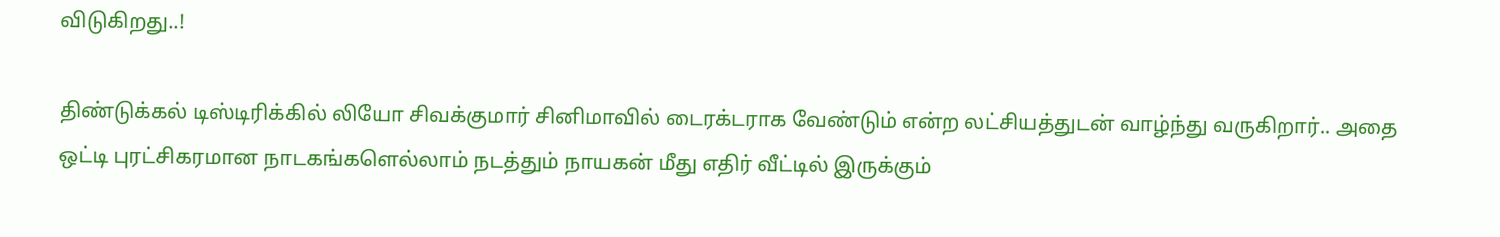விடுகிறது..!

திண்டுக்கல் டிஸ்டிரிக்கில் லியோ சிவக்குமார் சினிமாவில் டைரக்டராக வேண்டும் என்ற லட்சியத்துடன் வாழ்ந்து வருகிறார்.. அதை ஒட்டி புரட்சிகரமான நாடகங்களெல்லாம் நடத்தும் நாயகன் மீது எதிர் வீட்டில் இருக்கும்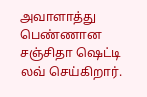அவாளாத்து பெண்ணான சஞ்சிதா ஷெட்டி லவ் செய்கிறார்.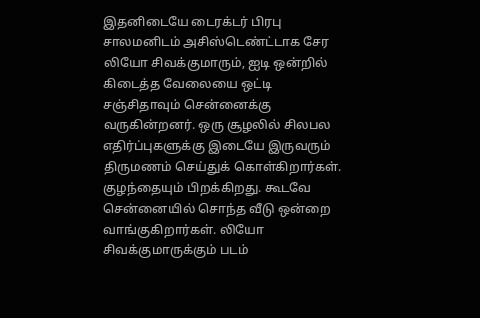இதனிடையே டைரக்டர் பிரபு சாலமனிடம் அசிஸ்டெண்ட்டாக சேர லியோ சிவக்குமாரும், ஐடி ஒன்றில் கிடைத்த வேலையை ஒட்டி சஞ்சிதாவும் சென்னைக்கு வருகின்றனர். ஒரு சூழலில் சிலபல எதிர்ப்புகளுக்கு இடையே இருவரும் திருமணம் செய்துக் கொள்கிறார்கள். குழந்தையும் பிறக்கிறது. கூடவே சென்னையில் சொந்த வீடு ஒன்றை வாங்குகிறார்கள். லியோ சிவக்குமாருக்கும் படம்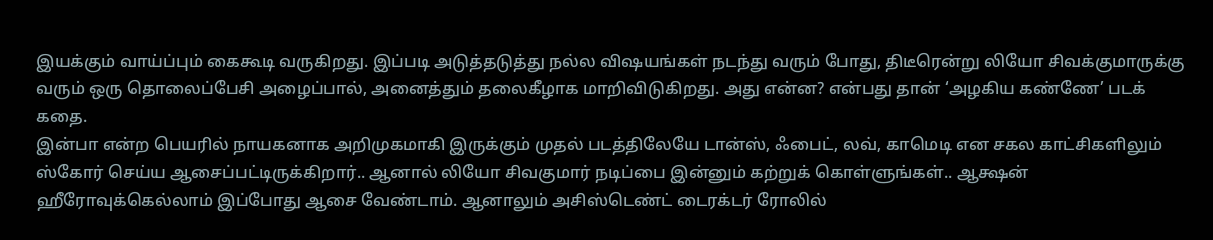இயக்கும் வாய்ப்பும் கைகூடி வருகிறது. இப்படி அடுத்தடுத்து நல்ல விஷயங்கள் நடந்து வரும் போது, திடீரென்று லியோ சிவக்குமாருக்கு வரும் ஒரு தொலைப்பேசி அழைப்பால், அனைத்தும் தலைகீழாக மாறிவிடுகிறது. அது என்ன? என்பது தான் ‘அழகிய கண்ணே’ படக் கதை.
இன்பா என்ற பெயரில் நாயகனாக அறிமுகமாகி இருக்கும் முதல் படத்திலேயே டான்ஸ், ஃபைட், லவ், காமெடி என சகல காட்சிகளிலும் ஸ்கோர் செய்ய ஆசைப்பட்டிருக்கிறார்.. ஆனால் லியோ சிவகுமார் நடிப்பை இன்னும் கற்றுக் கொள்ளுங்கள்.. ஆக்ஷன் ஹீரோவுக்கெல்லாம் இப்போது ஆசை வேண்டாம். ஆனாலும் அசிஸ்டெண்ட் டைரக்டர் ரோலில்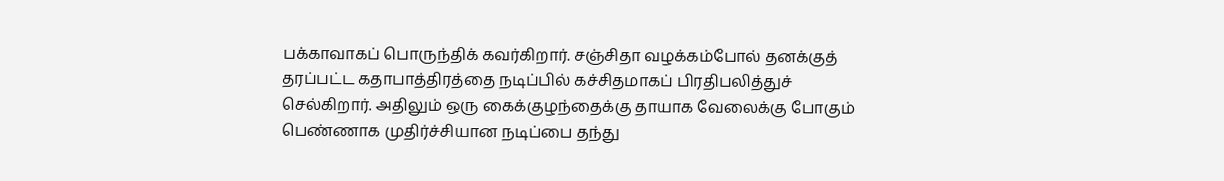பக்காவாகப் பொருந்திக் கவர்கிறார். சஞ்சிதா வழக்கம்போல் தனக்குத் தரப்பட்ட கதாபாத்திரத்தை நடிப்பில் கச்சிதமாகப் பிரதிபலித்துச் செல்கிறார். அதிலும் ஒரு கைக்குழந்தைக்கு தாயாக வேலைக்கு போகும் பெண்ணாக முதிர்ச்சியான நடிப்பை தந்து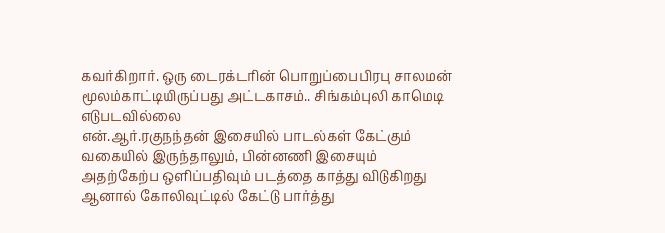கவர்கிறார். ஒரு டைரக்டரின் பொறுப்பைபிரபு சாலமன் மூலம்காட்டியிருப்பது அட்டகாசம்.. சிங்கம்புலி காமெடி எடுபடவில்லை
என்.ஆர்.ரகுநந்தன் இசையில் பாடல்கள் கேட்கும் வகையில் இருந்தாலும், பின்னணி இசையும் அதற்கேற்ப ஒளிப்பதிவும் படத்தை காத்து விடுகிறது
ஆனால் கோலிவுட்டில் கேட்டு பார்த்து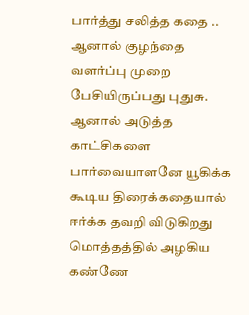பார்த்து சலித்த கதை .. ஆனால் குழந்தை வளர்ப்பு முறை பேசியிருப்பது புதுசு. ஆனால் அடுத்த காட்சிகளை பார்வையாளனே யூகிக்க கூடிய திரைக்கதையால் ஈர்க்க தவறி விடுகிறது
மொத்தத்தில் அழகிய கண்ணே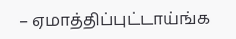– ஏமாத்திப்புட்டாய்ங்க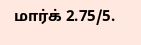மார்க் 2.75/5.